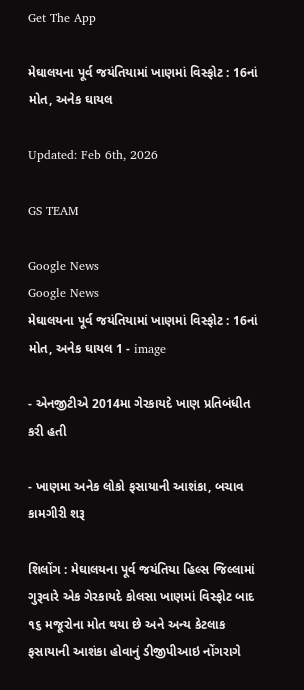Get The App

મેઘાલયના પૂર્વ જયંતિયામાં ખાણમાં વિસ્ફોટ : 16નાં મોત, અનેક ઘાયલ

Updated: Feb 6th, 2026

GS TEAM

Google News
Google News
મેઘાલયના પૂર્વ જયંતિયામાં ખાણમાં વિસ્ફોટ : 16નાં મોત, અનેક ઘાયલ 1 - image

- એનજીટીએ 2014મા ગેરકાયદે ખાણ પ્રતિબંધીત કરી હતી

- ખાણમા અનેક લોકો ફસાયાની આશંકા, બચાવ કામગીરી શરૂ

શિલોંગ : મેઘાલયના પૂર્વ જયંતિયા હિલ્સ જિલ્લામાં ગુરૂવારે એક ગેરકાયદે કોલસા ખાણમાં વિસ્ફોટ બાદ ૧૬ મજૂરોના મોત થયા છે અને અન્ય કેટલાક ફસાયાની આશંકા હોવાનું ડીજીપીઆઇ નોંગરાગે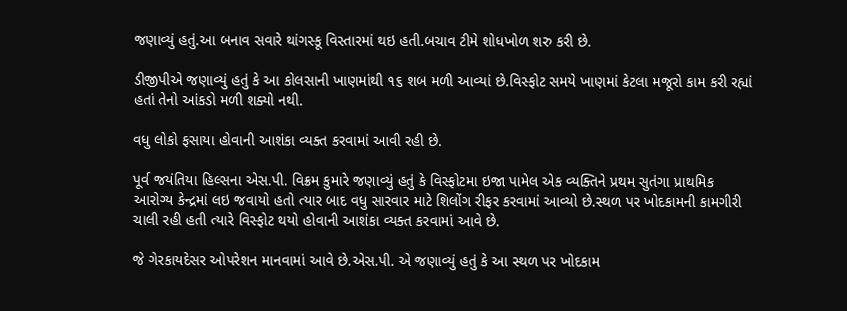જણાવ્યું હતું.આ બનાવ સવારે થાંગસ્કૂ વિસ્તારમાં થઇ હતી.બચાવ ટીમે શોધખોળ શરુ કરી છે.

ડીજીપીએ જણાવ્યું હતું કે આ કોલસાની ખાણમાંથી ૧૬ શબ મળી આવ્યાં છે.વિસ્ફોટ સમયે ખાણમાં કેટલા મજૂરો કામ કરી રહ્યાં હતાં તેનો આંકડો મળી શક્યો નથી.

વધુ લોકો ફસાયા હોવાની આશંકા વ્યક્ત કરવામાં આવી રહી છે.

પૂર્વ જયંતિયા હિલ્સના એસ.પી. વિક્રમ કુમારે જણાવ્યું હતું કે વિસ્ફોટમા ઇજા પામેલ એક વ્યક્તિને પ્રથમ સુતંગા પ્રાથમિક આરોગ્ય કેન્દ્રમાં લઇ જવાયો હતો ત્યાર બાદ વધુ સારવાર માટે શિલોંગ રીફર કરવામાં આવ્યો છે.સ્થળ પર ખોદકામની કામગીરી ચાલી રહી હતી ત્યારે વિસ્ફોટ થયો હોવાની આશંકા વ્યક્ત કરવામાં આવે છે.

જે ગેરકાયદેસર ઓપરેશન માનવામાં આવે છે.એસ.પી. એ જણાવ્યું હતું કે આ સ્થળ પર ખોદકામ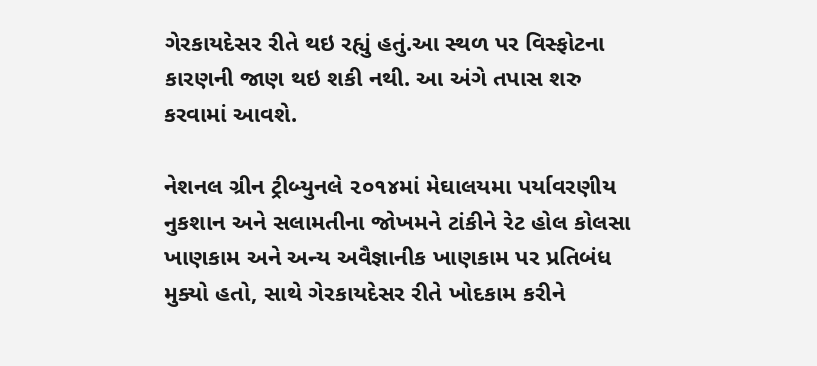ગેરકાયદેસર રીતે થઇ રહ્યું હતું.આ સ્થળ પર વિસ્ફોટના કારણની જાણ થઇ શકી નથી. આ અંગે તપાસ શરુ કરવામાં આવશે.

નેશનલ ગ્રીન ટ્રીબ્યુનલે ૨૦૧૪માં મેઘાલયમા પર્યાવરણીય નુકશાન અને સલામતીના જોખમને ટાંકીને રેટ હોલ કોલસા ખાણકામ અને અન્ય અવૈજ્ઞાનીક ખાણકામ પર પ્રતિબંધ મુક્યો હતો, સાથે ગેરકાયદેસર રીતે ખોદકામ કરીને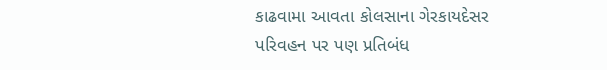કાઢવામા આવતા કોલસાના ગેરકાયદેસર પરિવહન પર પણ પ્રતિબંધ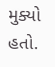મુક્યો હતો.